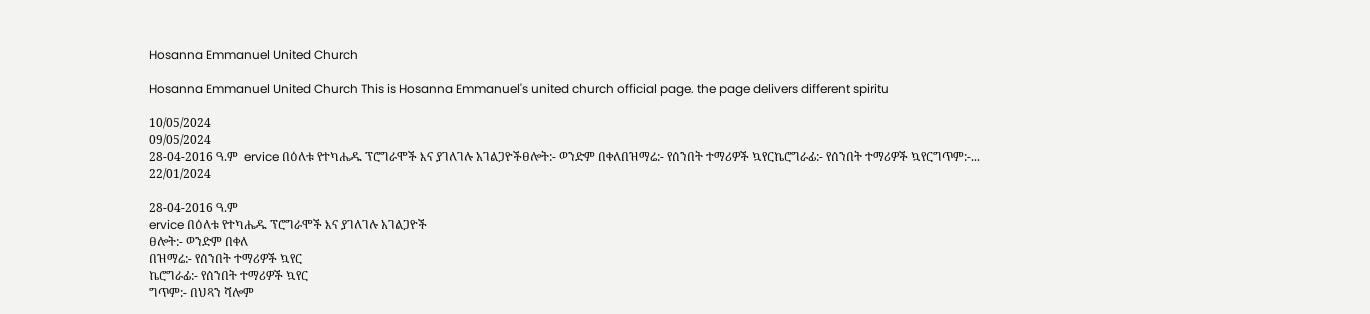Hosanna Emmanuel United Church

Hosanna Emmanuel United Church This is Hosanna Emmanuel's united church official page. the page delivers different spiritu

10/05/2024
09/05/2024
28-04-2016 ዓ.ም  ervice በዕለቱ የተካሔዱ ፕሮግራሞች እና ያገለገሉ አገልጋዮችፀሎት:- ወንድም በቀለበዝማሬ:- የሰንበት ተማሪዎች ኳየርኬሮግራፊ:- የሰንበት ተማሪዎች ኳየርግጥም:-...
22/01/2024

28-04-2016 ዓ.ም
ervice በዕለቱ የተካሔዱ ፕሮግራሞች እና ያገለገሉ አገልጋዮች
ፀሎት:- ወንድም በቀለ
በዝማሬ:- የሰንበት ተማሪዎች ኳየር
ኬሮግራፊ:- የሰንበት ተማሪዎች ኳየር
ግጥም:- በህጻን ሻሎም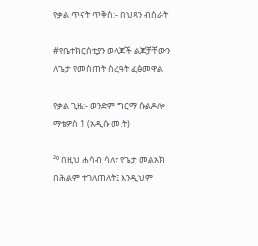የቃል ጥናት ጥቅስ:- በህጻን ብስራት

#የቤተክርስቲያን ወላጆች ልጆቻቸውን ለጌታ የመስጠት ስረዓት ፈፅመዋል

የቃል ጊዜ:- ወንድም ግርማ ሱልዶሎ
ማቴዎስ 1 (አዲሱ መ.ት)

²⁰ በዚህ ሐሳብ ሳለ፣ የጌታ መልአክ በሕልም ተገለጠለት፤ እንዲህም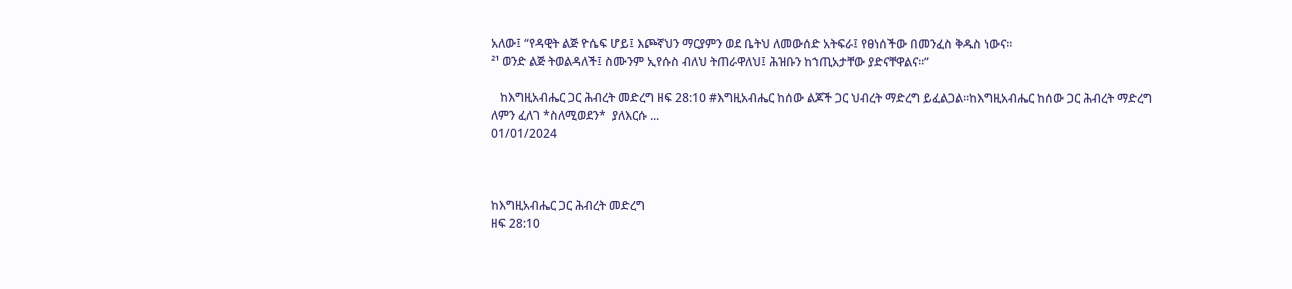አለው፤ “የዳዊት ልጅ ዮሴፍ ሆይ፤ እጮኛህን ማርያምን ወደ ቤትህ ለመውሰድ አትፍራ፤ የፀነሰችው በመንፈስ ቅዱስ ነውና።
²¹ ወንድ ልጅ ትወልዳለች፤ ስሙንም ኢየሱስ ብለህ ትጠራዋለህ፤ ሕዝቡን ከኀጢአታቸው ያድናቸዋልና።”

   ከእግዚአብሔር ጋር ሕብረት መድረግ ዘፍ 28:10 #እግዚአብሔር ከሰው ልጆች ጋር ህብረት ማድረግ ይፈልጋል።ከእግዚአብሔር ከሰው ጋር ሕብረት ማድረግ ለምን ፈለገ *ስለሚወደን*  ያለእርሱ ...
01/01/2024



ከእግዚአብሔር ጋር ሕብረት መድረግ
ዘፍ 28:10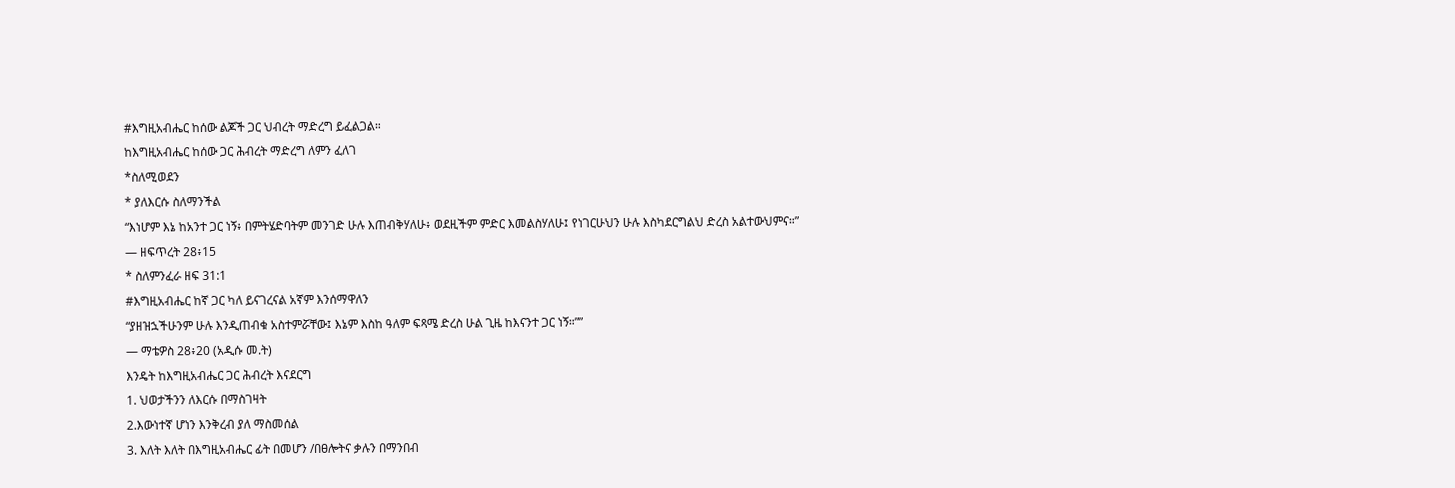#እግዚአብሔር ከሰው ልጆች ጋር ህብረት ማድረግ ይፈልጋል።
ከእግዚአብሔር ከሰው ጋር ሕብረት ማድረግ ለምን ፈለገ
*ስለሚወደን
* ያለእርሱ ስለማንችል
“እነሆም እኔ ከአንተ ጋር ነኝ፥ በምትሄድባትም መንገድ ሁሉ እጠብቅሃለሁ፥ ወደዚችም ምድር እመልስሃለሁ፤ የነገርሁህን ሁሉ እስካደርግልህ ድረስ አልተውህምና።”
— ዘፍጥረት 28፥15
* ስለምንፈራ ዘፍ 31:1
#እግዚአብሔር ከኛ ጋር ካለ ይናገረናል አኛም እንሰማዋለን
“ያዘዝኋችሁንም ሁሉ እንዲጠብቁ አስተምሯቸው፤ እኔም እስከ ዓለም ፍጻሜ ድረስ ሁል ጊዜ ከእናንተ ጋር ነኝ።””
— ማቴዎስ 28፥20 (አዲሱ መ.ት)
እንዴት ከእግዚአብሔር ጋር ሕብረት እናደርግ
1. ህወታችንን ለእርሱ በማስገዛት
2.እውነተኛ ሆነን እንቅረብ ያለ ማስመሰል
3. እለት እለት በእግዚአብሔር ፊት በመሆን /በፀሎትና ቃሉን በማንበብ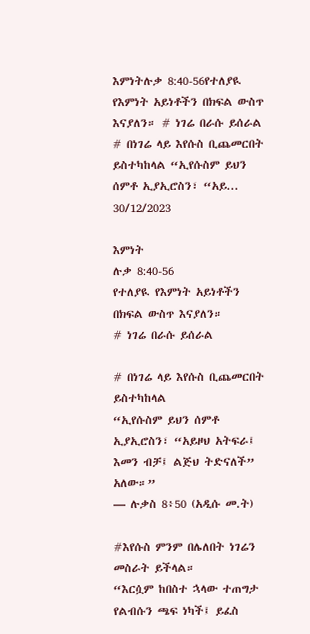እምነትሉቃ 8:40-56የተለያዪ የእምነት አይነቶችን በክፍል ውስጥ እናያለን። # ነገሬ በራሱ ይሰራል # በነገሬ ላይ እየሱስ ቢጨመርበት ይስተካከላል “ኢየሱስም ይህን ሰምቶ ኢያኢሮስን፣ “አይ...
30/12/2023

እምነት
ሉቃ 8:40-56
የተለያዪ የእምነት አይነቶችን በክፍል ውስጥ እናያለን።
# ነገሬ በራሱ ይሰራል

# በነገሬ ላይ እየሱስ ቢጨመርበት ይስተካከላል
“ኢየሱስም ይህን ሰምቶ ኢያኢሮስን፣ “አይዞህ አትፍራ፤ እመን ብቻ፤ ልጅህ ትድናለች” አለው።”
— ሉቃስ 8፥50 (አዲሱ መ.ት)

#እየሱስ ምንም በሌለበት ነገሬን መስራት ይችላል።
“እርሷም ከበስተ ኋላው ተጠግታ የልብሱን ጫፍ ነካች፤ ይፈስ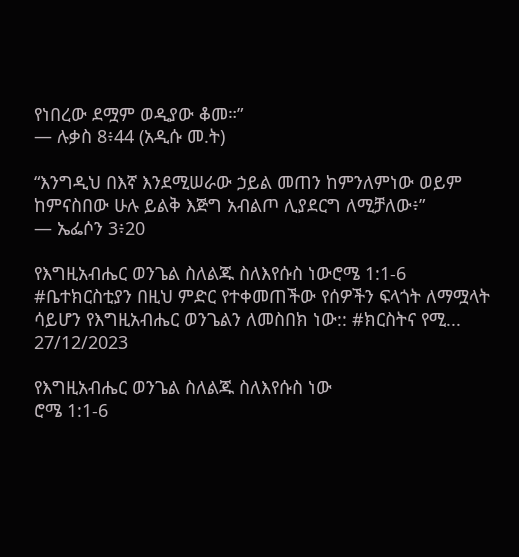የነበረው ደሟም ወዲያው ቆመ።”
— ሉቃስ 8፥44 (አዲሱ መ.ት)

“እንግዲህ በእኛ እንደሚሠራው ኃይል መጠን ከምንለምነው ወይም ከምናስበው ሁሉ ይልቅ እጅግ አብልጦ ሊያደርግ ለሚቻለው፥”
— ኤፌሶን 3፥20

የእግዚአብሔር ወንጌል ስለልጁ ስለእየሱስ ነውሮሜ 1:1-6 #ቤተክርስቲያን በዚህ ምድር የተቀመጠችው የሰዎችን ፍላጎት ለማሟላት ሳይሆን የእግዚአብሔር ወንጌልን ለመስበክ ነው:: #ክርስትና የሚ...
27/12/2023

የእግዚአብሔር ወንጌል ስለልጁ ስለእየሱስ ነው
ሮሜ 1:1-6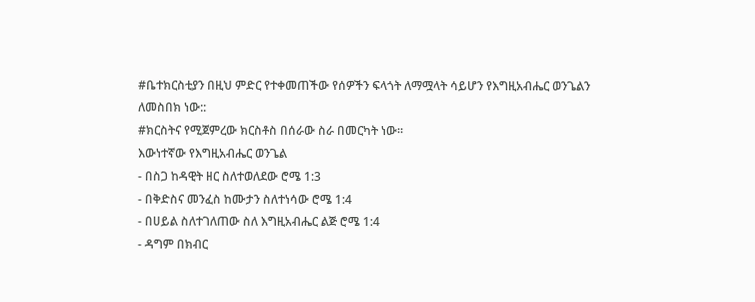#ቤተክርስቲያን በዚህ ምድር የተቀመጠችው የሰዎችን ፍላጎት ለማሟላት ሳይሆን የእግዚአብሔር ወንጌልን ለመስበክ ነው::
#ክርስትና የሚጀምረው ክርስቶስ በሰራው ስራ በመርካት ነው።
እውነተኛው የእግዚአብሔር ወንጌል
- በስጋ ከዳዊት ዘር ስለተወለደው ሮሜ 1:3
- በቅድስና መንፈስ ከሙታን ስለተነሳው ሮሜ 1:4
- በሀይል ስለተገለጠው ስለ እግዚአብሔር ልጅ ሮሜ 1:4
- ዳግም በክብር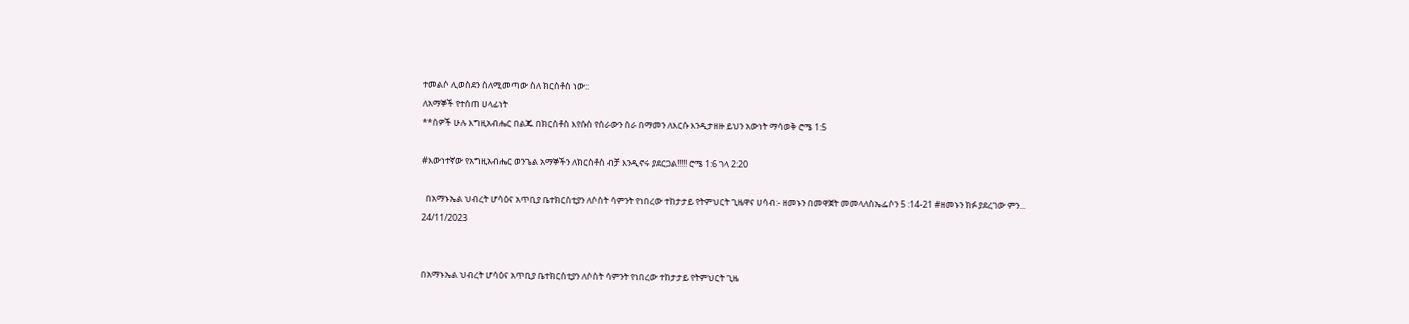ተመልሶ ሊወስደን ስለሚመጣው ስለ ክርስቶስ ነው::
ለአማኞች የተሰጠ ሀላፊነት
**ሰዎች ሁሉ እግዚአብሔር በልጁ በክርስቶስ እየሱስ የሰራውን ስራ በማመን ለእርሱ እንዲታዘዙ ይህን አውነት ማሳወቅ ሮሜ 1:5

#እውነተኛው የአግዚአብሔር ወንጌል አማኞችን ለክርስቶስ ብቻ እንዲኖሩ ያደርጋል!!!!! ሮሜ 1:6 ገላ 2:20

  በአማኑኤል ህብረት ሆሳዕና አጥቢያ ቤተክርስቲያን ለሶስት ሳምንት የነበረው ተከታታይ የትምህርት ጊዜዋና ሀሳብ:- ዘመኑን በመዋጀት መመላለስኤፌሶን 5 :14-21 #ዘመኑን ክፉ ያደረገው ምን...
24/11/2023


በአማኑኤል ህብረት ሆሳዕና አጥቢያ ቤተክርስቲያን ለሶስት ሳምንት የነበረው ተከታታይ የትምህርት ጊዜ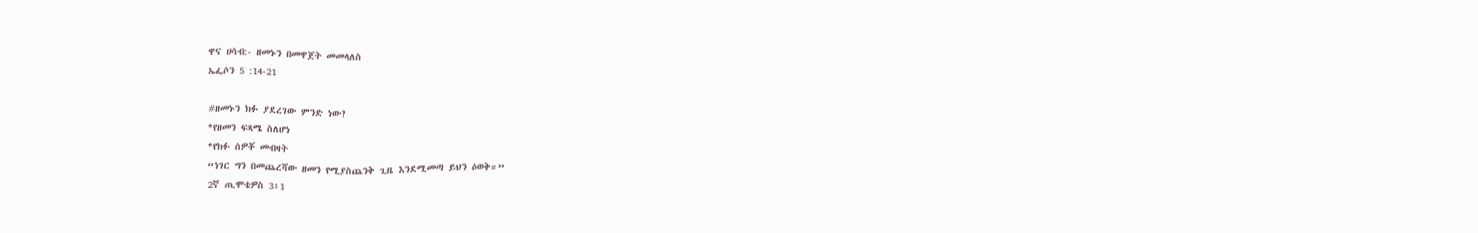ዋና ሀሳብ:- ዘመኑን በመዋጀት መመላለስ
ኤፌሶን 5 :14-21

#ዘመኑን ክፉ ያደረገው ምንድ ነው?
*የዘመን ፍጻሜ ስለሆነ
*የክፉ ሰዎቾ መብዛት
“ነገር ግን በመጨረሻው ዘመን የሚያስጨንቅ ጊዜ እንደሚመጣ ይህን ዕወቅ።”
2ኛ ጢሞቴዎስ 3፥1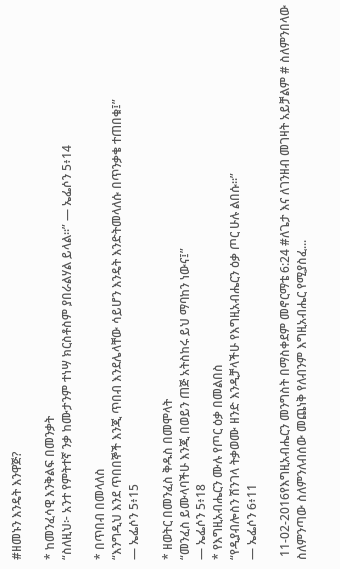#ዘመኑን እንዴት እንዋጅ?

* ከመንፈሳዊ እንቅልፍ በመንቃት
“ስለዚህ፦ አንተ የምትተኛ ንቃ ከሙታንም ተነሣ ክርስቶስም ያበራልሃል ይላል።” — ኤፌሶን 5፥14

* በጥበብ በመላለስ
“እንግዲህ እንደ ጥበበኞች እንጂ ጥበብ እንደሌላቸው ሳይሆን እንዴት እንድትመላለሱ በጥንቃቄ ተጠበቁ፤”
— ኤፌሶን 5፥15

* ዘወትር በመንፈስ ቅዱስ በመሞላት
“መንፈስ ይሙላባችሁ እንጂ በወይን ጠጅ አትስከሩ ይህ ማባከን ነውና፤”
— ኤፌሶን 5፥18
* የእግዚአብሔርን ሙሉ የጦር ዕቃ በመልበስ
“የዲያብሎስን ሽንገላ ትቃወሙ ዘንድ እንዲቻላችሁ የእግዚአብሔርን ዕቃ ጦር ሁሉ ልበሱ።”
— ኤፌሶን 6፥11

 11-02-2016የእግዚአብሔርን መንግስት በማስቀደም መኖርማቴ 6:24 #ለጌታ እና ለገንዘብ መገዛት አይቻልም # ስለምንበላው ስለምንጣው ስለምንለብሰው መጨነቅ የለብንም እግዚአብሔር የሚያስፈ...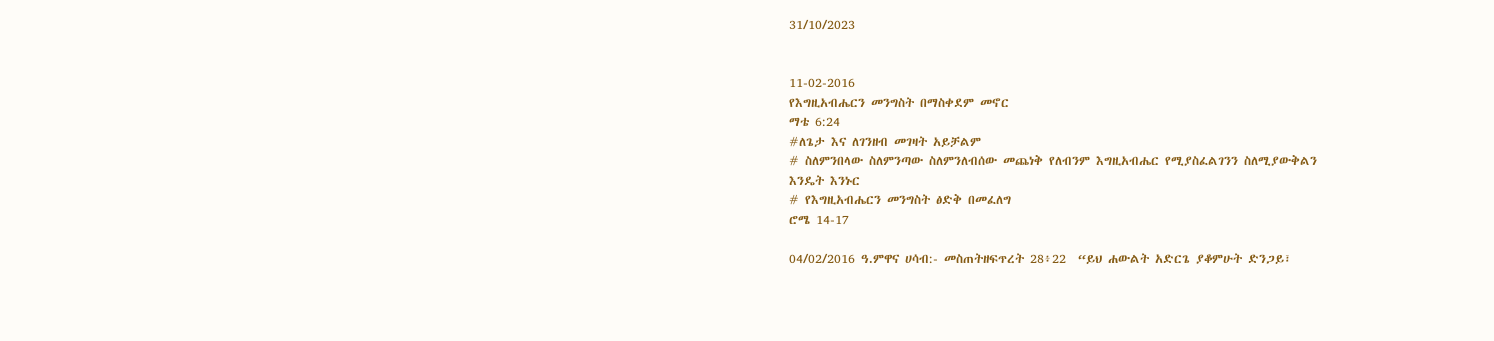31/10/2023


11-02-2016
የእግዚአብሔርን መንግስት በማስቀደም መኖር
ማቴ 6:24
#ለጌታ እና ለገንዘብ መገዛት አይቻልም
# ስለምንበላው ስለምንጣው ስለምንለብሰው መጨነቅ የለብንም እግዚአብሔር የሚያስፈልገንን ስለሚያውቅልን
እንዴት እንኑር
# የእግዚአብሔርን መንግስት ፅድቅ በመፈለግ
ሮሜ 14-17

04/02/2016 ዓ.ምዋና ሀሳብ:- መስጠትዘፍጥረት 28፥22  “ይህ ሐውልት አድርጌ ያቆምሁት ድንጋይ፣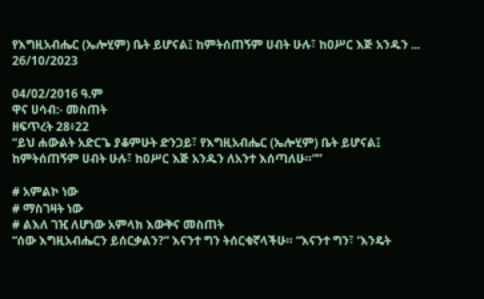የእግዚአብሔር (ኤሎሂም) ቤት ይሆናል፤ ከምትሰጠኝም ሀብት ሁሉ፣ ከዐሥር እጅ አንዱን ...
26/10/2023

04/02/2016 ዓ.ም
ዋና ሀሳብ:- መስጠት
ዘፍጥረት 28፥22
“ይህ ሐውልት አድርጌ ያቆምሁት ድንጋይ፣ የእግዚአብሔር (ኤሎሂም) ቤት ይሆናል፤ ከምትሰጠኝም ሀብት ሁሉ፣ ከዐሥር እጅ አንዱን ለአንተ እሰጣለሁ።””

# አምልኮ ነው
# ማስገዛት ነው
# ልእለ ገዢ ለሆነው አምላክ እውቅና መስጠት
“ሰው እግዚአብሔርን ይሰርቃልን?” እናንተ ግን ትሰርቁኛላችሁ። “እናንተ ግን፣ ‘እንዴት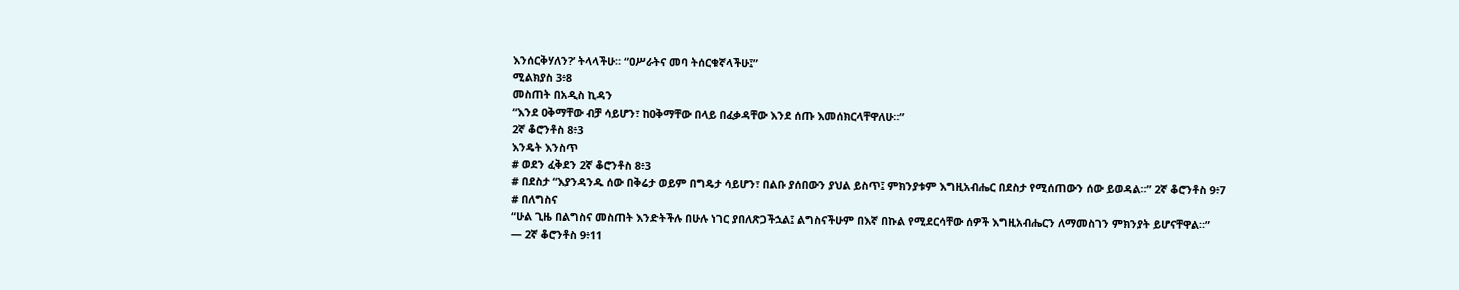እንሰርቅሃለን?’ ትላላችሁ። “ዐሥራትና መባ ትሰርቁኛላችሁ፤”
ሚልክያስ 3፥8
መስጠት በአዲስ ኪዳን
“እንደ ዐቅማቸው ብቻ ሳይሆን፣ ከዐቅማቸው በላይ በፈቃዳቸው እንደ ሰጡ እመሰክርላቸዋለሁ።”
2ኛ ቆሮንቶስ 8፥3
እንዴት እንስጥ
# ወደን ፈቅደን 2ኛ ቆሮንቶስ 8፥3
# በደስታ “እያንዳንዱ ሰው በቅሬታ ወይም በግዴታ ሳይሆን፣ በልቡ ያሰበውን ያህል ይስጥ፤ ምክንያቱም እግዚአብሔር በደስታ የሚሰጠውን ሰው ይወዳል።” 2ኛ ቆሮንቶስ 9፥7
# በለግስና
“ሁል ጊዜ በልግስና መስጠት እንድትችሉ በሁሉ ነገር ያበለጽጋችኋል፤ ልግስናችሁም በእኛ በኩል የሚደርሳቸው ሰዎች እግዚአብሔርን ለማመስገን ምክንያት ይሆናቸዋል።”
— 2ኛ ቆሮንቶስ 9፥11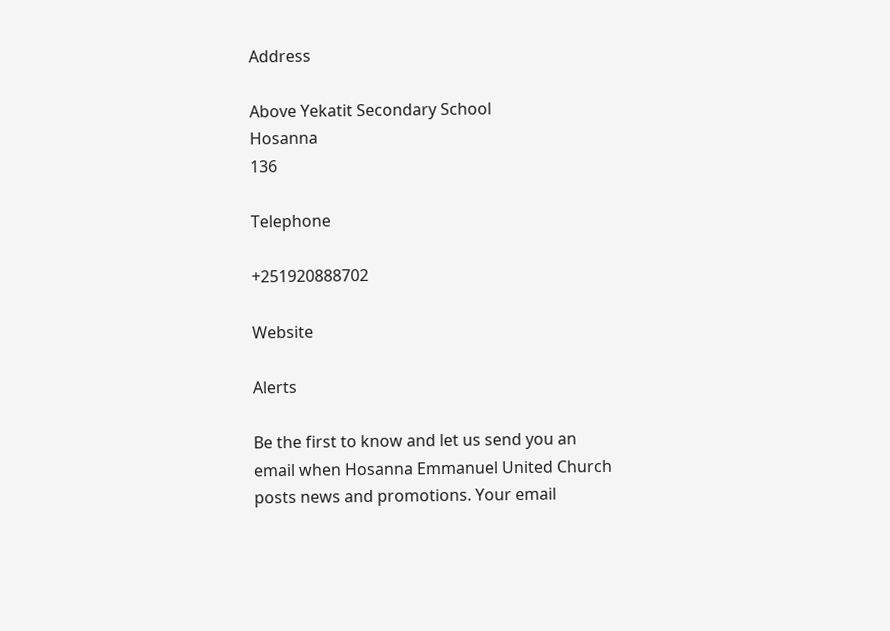Address

Above Yekatit Secondary School
Hosanna
136

Telephone

+251920888702

Website

Alerts

Be the first to know and let us send you an email when Hosanna Emmanuel United Church posts news and promotions. Your email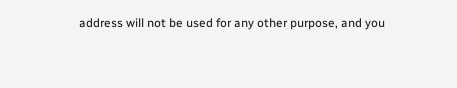address will not be used for any other purpose, and you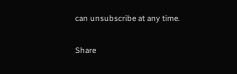can unsubscribe at any time.

Share